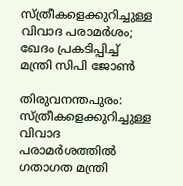സ്ത്രീകളെക്കുറിച്ചുള്ള വിവാദ പരാമർശം; ഖേദം പ്രകടിപ്പിച്ച് മന്ത്രി സിപി ജോൺ

തിരുവനന്തപുരം: സ്ത്രീകളെക്കുറിച്ചുള്ള വിവാദ പരാമർശത്തിൽ ഗതാഗത മന്ത്രി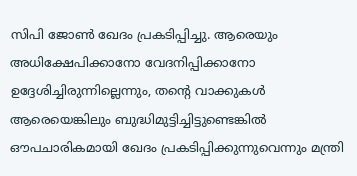സിപി ജോൺ ഖേദം പ്രകടിപ്പിച്ചു. ആരെയും അധിക്ഷേപിക്കാനോ വേദനിപ്പിക്കാനോ ഉദ്ദേശിച്ചിരുന്നില്ലെന്നും, തന്റെ വാക്കുകൾ ആരെയെങ്കിലും ബുദ്ധിമുട്ടിച്ചിട്ടുണ്ടെങ്കിൽ ഔപചാരികമായി ഖേദം പ്രകടിപ്പിക്കുന്നുവെന്നും മന്ത്രി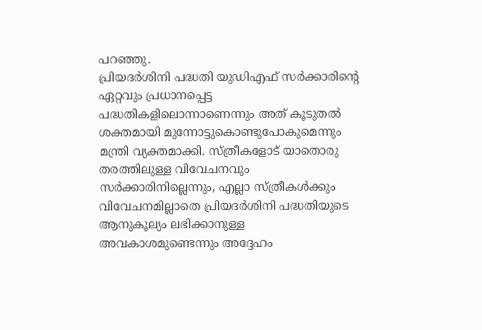പറഞ്ഞു.
പ്രിയദർശിനി പദ്ധതി യുഡിഎഫ് സർക്കാരിന്റെ ഏറ്റവും പ്രധാനപ്പെട്ട പദ്ധതികളിലൊന്നാണെന്നും അത് കൂടുതൽ ശക്തമായി മുന്നോട്ടുകൊണ്ടുപോകുമെന്നും മന്ത്രി വ്യക്തമാക്കി. സ്ത്രീകളോട് യാതൊരു തരത്തിലുള്ള വിവേചനവും സർക്കാരിനില്ലെന്നും, എല്ലാ സ്ത്രീകൾക്കും വിവേചനമില്ലാതെ പ്രിയദർശിനി പദ്ധതിയുടെ ആനുകൂല്യം ലഭിക്കാനുള്ള അവകാശമുണ്ടെന്നും അദ്ദേഹം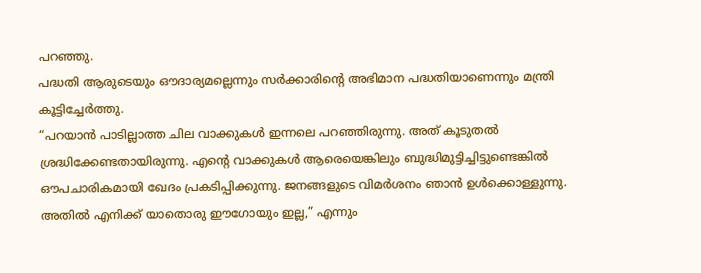പറഞ്ഞു.
പദ്ധതി ആരുടെയും ഔദാര്യമല്ലെന്നും സർക്കാരിന്റെ അഭിമാന പദ്ധതിയാണെന്നും മന്ത്രി കൂട്ടിച്ചേർത്തു.
“പറയാൻ പാടില്ലാത്ത ചില വാക്കുകൾ ഇന്നലെ പറഞ്ഞിരുന്നു. അത് കൂടുതൽ ശ്രദ്ധിക്കേണ്ടതായിരുന്നു. എന്റെ വാക്കുകൾ ആരെയെങ്കിലും ബുദ്ധിമുട്ടിച്ചിട്ടുണ്ടെങ്കിൽ ഔപചാരികമായി ഖേദം പ്രകടിപ്പിക്കുന്നു. ജനങ്ങളുടെ വിമർശനം ഞാൻ ഉൾക്കൊള്ളുന്നു. അതിൽ എനിക്ക് യാതൊരു ഈഗോയും ഇല്ല,” എന്നും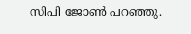സിപി ജോൺ പറഞ്ഞു.